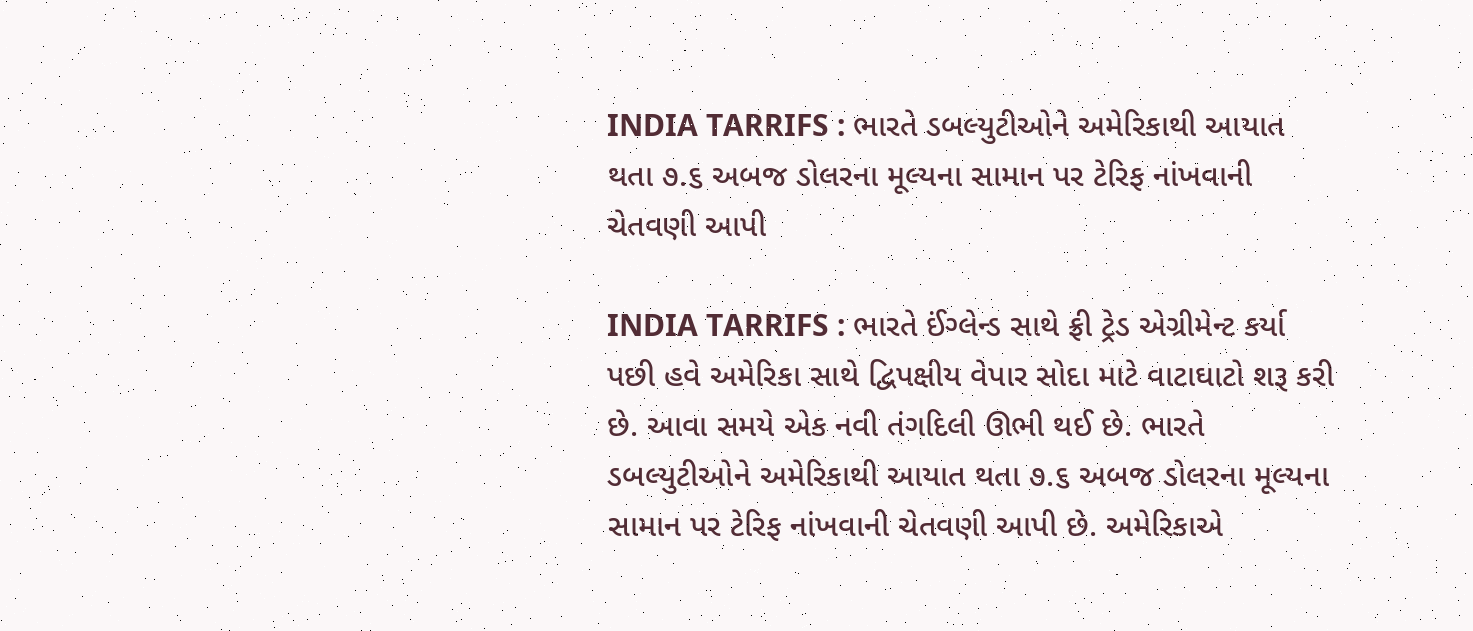INDIA TARRIFS : ભારતે ડબલ્યુટીઓને અમેરિકાથી આયાત થતા ૭.૬ અબજ ડોલરના મૂલ્યના સામાન પર ટેરિફ નાંખવાની ચેતવણી આપી

INDIA TARRIFS : ભારતે ઈંગ્લેન્ડ સાથે ફ્રી ટ્રેડ એગ્રીમેન્ટ કર્યા પછી હવે અમેરિકા સાથે દ્વિપક્ષીય વેપાર સોદા માટે વાટાઘાટો શરૂ કરી છે. આવા સમયે એક નવી તંગદિલી ઊભી થઈ છે. ભારતે ડબલ્યુટીઓને અમેરિકાથી આયાત થતા ૭.૬ અબજ ડોલરના મૂલ્યના સામાન પર ટેરિફ નાંખવાની ચેતવણી આપી છે. અમેરિકાએ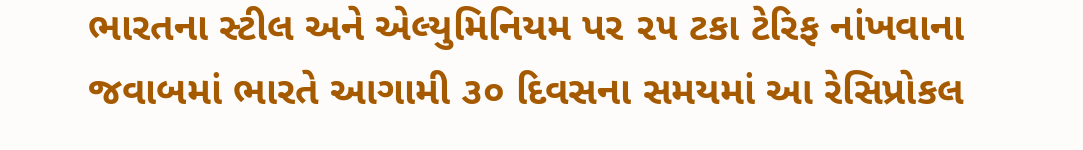ભારતના સ્ટીલ અને એલ્યુમિનિયમ પર ૨૫ ટકા ટેરિફ નાંખવાના જવાબમાં ભારતે આગામી ૩૦ દિવસના સમયમાં આ રેસિપ્રોકલ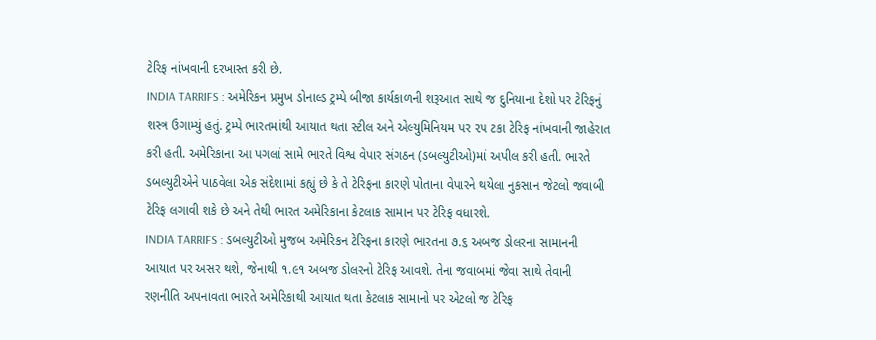ટેરિફ નાંખવાની દરખાસ્ત કરી છે.
INDIA TARRIFS : અમેરિકન પ્રમુખ ડોનાલ્ડ ટ્રમ્પે બીજા કાર્યકાળની શરૂઆત સાથે જ દુનિયાના દેશો પર ટેરિફનું શસ્ત્ર ઉગામ્યું હતું. ટ્રમ્પે ભારતમાંથી આયાત થતા સ્ટીલ અને એલ્યુમિનિયમ પર ૨૫ ટકા ટેરિફ નાંખવાની જાહેરાત કરી હતી. અમેરિકાના આ પગલાં સામે ભારતે વિશ્વ વેપાર સંગઠન (ડબલ્યુટીઓ)માં અપીલ કરી હતી. ભારતે ડબલ્યુટીએને પાઠવેલા એક સંદેશામાં કહ્યું છે કે તે ટેરિફના કારણે પોતાના વેપારને થયેલા નુકસાન જેટલો જવાબી ટેરિફ લગાવી શકે છે અને તેથી ભારત અમેરિકાના કેટલાક સામાન પર ટેરિફ વધારશે.
INDIA TARRIFS : ડબલ્યુટીઓ મુજબ અમેરિકન ટેરિફના કારણે ભારતના ૭.૬ અબજ ડોલરના સામાનની આયાત પર અસર થશે, જેનાથી ૧.૯૧ અબજ ડોલરનો ટેરિફ આવશે. તેના જવાબમાં જેવા સાથે તેવાની રણનીતિ અપનાવતા ભારતે અમેરિકાથી આયાત થતા કેટલાક સામાનો પર એટલો જ ટેરિફ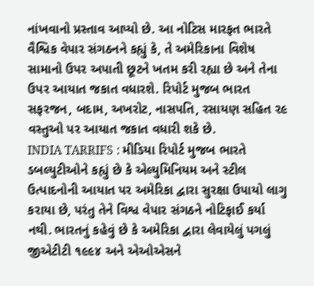નાંખવાનો પ્રસ્તાવ આપ્યો છે. આ નોટિસ મારફત ભારતે વૈશ્વિક વેપાર સંગઠનને કહ્યું કે, તે અમેરિકાના વિશેષ સામાનો ઉપર અપાતી છૂટને ખતમ કરી રહ્યા છે અને તેના ઉપર આયાત જકાત વધારશે. રિપોર્ટ મુજબ ભારત સફરજન, બદામ, અખરોટ, નાસપતિ, રસાયણ સહિત ૨૯ વસ્તુઓ પર આયાત જકાત વધારી શકે છે.
INDIA TARRIFS : મીડિયા રિપોર્ટ મુજબ ભારતે ડબલ્યુટીઓને કહ્યું છે કે એલ્યુમિનિયમ અને સ્ટીલ ઉત્પાદનોની આયાત પર અમેરિકા દ્વારા સુરક્ષા ઉપાયો લાગુ કરાયા છે, પરંતુ તેને વિશ્વ વેપાર સંગઠને નોટિફાઈ કર્યા નથી. ભારતનું કહેવું છે કે અમેરિકા દ્વારા લેવાયેલું પગલું જીએટીટી ૧૯૯૪ અને એઓએસને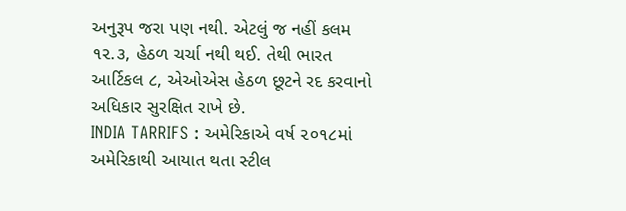અનુરૂપ જરા પણ નથી. એટલું જ નહીં કલમ ૧૨.૩, હેઠળ ચર્ચા નથી થઈ. તેથી ભારત આર્ટિકલ ૮, એઓએસ હેઠળ છૂટને રદ કરવાનો અધિકાર સુરક્ષિત રાખે છે.
INDIA TARRIFS : અમેરિકાએ વર્ષ ૨૦૧૮માં અમેરિકાથી આયાત થતા સ્ટીલ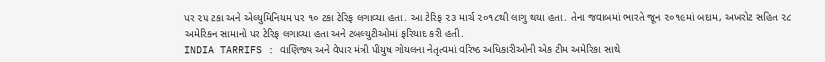પર ૨૫ ટકા અને એલ્યુમિનિયમ પર ૧૦ ટકા ટેરિફ લગાવ્યા હતા. આ ટેરિફ ૨૩ માર્ચ ૨૦૧૮થી લાગુ થયા હતા. તેના જવાબમાં ભારતે જૂન ૨૦૧૯માં બદામ, અખરોટ સહિત ૨૮ અમેરિકન સામાનો પર ટેરિફ લગાવ્યા હતા અને ટબલ્યુટીઓમાં ફરિયાદ કરી હતી.
INDIA TARRIFS : વાણિજ્ય અને વેપાર મંત્રી પીયુષ ગોયલના નેતૃત્વમાં વરિષ્ઠ અધિકારીઓની એક ટીમ અમેરિકા સાથે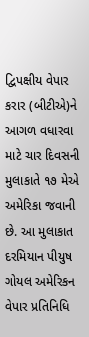દ્વિપક્ષીય વેપાર કરાર (બીટીએ)ને આગળ વધારવા માટે ચાર દિવસની મુલાકાતે ૧૭ મેએ અમેરિકા જવાની છે. આ મુલાકાત દરમિયાન પીયુષ ગોયલ અમેરિકન વેપાર પ્રતિનિધિ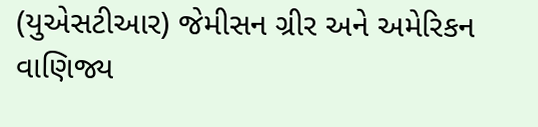(યુએસટીઆર) જેમીસન ગ્રીર અને અમેરિકન વાણિજ્ય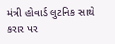મંત્રી હોવાર્ડ લુટનિક સાથે કરાર પર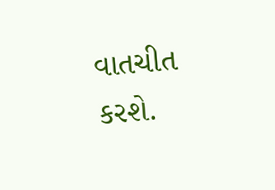વાતચીત કરશે.